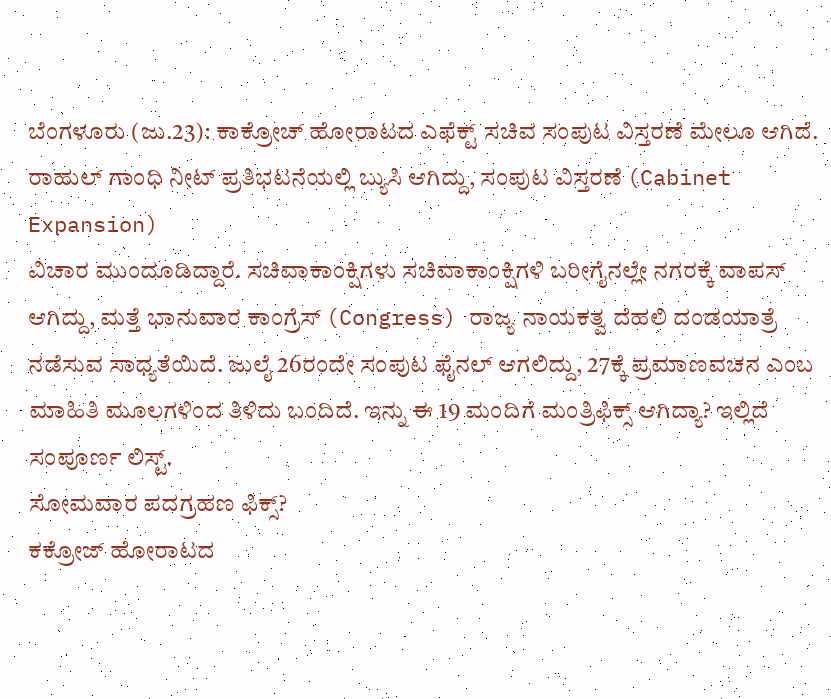ಬೆಂಗಳೂರು (ಜು.23): ಕಾಕ್ರೋಚ್ ಹೋರಾಟದ ಎಫೆಕ್ಟ್ ಸಚಿವ ಸಂಪುಟ ವಿಸ್ತರಣೆ ಮೇಲೂ ಆಗಿದೆ. ರಾಹುಲ್ ಗಾಂಧಿ ನೀಟ್ ಪ್ರತಿಭಟನೆಯಲ್ಲಿ ಬ್ಯುಸಿ ಆಗಿದ್ದು, ಸಂಪುಟ ವಿಸ್ತರಣೆ (Cabinet Expansion)
ವಿಚಾರ ಮುಂದೂಡಿದ್ದಾರೆ. ಸಚಿವಾಕಾಂಕ್ಷಿಗಳು ಸಚಿವಾಕಾಂಕ್ಷಿಗಳಿ ಬರೀಗೈನಲ್ಲೇ ನಗರಕ್ಕೆ ವಾಪಸ್ ಆಗಿದ್ದು, ಮತ್ತೆ ಭಾನುವಾರ ಕಾಂಗ್ರೆಸ್ (Congress) ರಾಜ್ಯ ನಾಯಕತ್ವ ದೆಹಲಿ ದಂಡಯಾತ್ರೆ ನಡೆಸುವ ಸಾಧ್ಯತೆಯಿದೆ. ಜುಲೈ 26ರಂದೇ ಸಂಪುಟ ಫೈನಲ್ ಆಗಲಿದ್ದು, 27ಕ್ಕೆ ಪ್ರಮಾಣವಚನ ಎಂಬ ಮಾಹಿತಿ ಮೂಲಗಳಿಂದ ತಿಳಿದು ಬಂದಿದೆ. ಇನ್ನು ಈ 19 ಮಂದಿಗೆ ಮಂತ್ರಿಫಿಕ್ಸ್ ಆಗಿದ್ಯಾ? ಇಲ್ಲಿದೆ ಸಂಪೂರ್ಣ ಲಿಸ್ಟ್.
ಸೋಮವಾರ ಪದಗ್ರಹಣ ಫಿಕ್ಸ್?
ಕಕ್ರೋಜ್ ಹೋರಾಟದ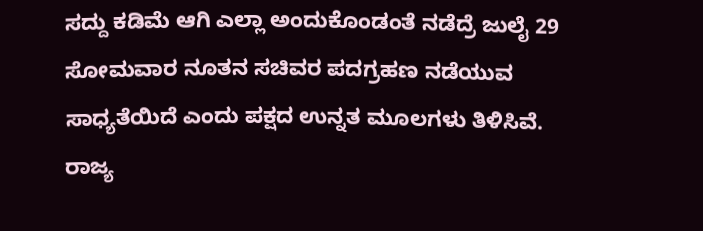ಸದ್ದು ಕಡಿಮೆ ಆಗಿ ಎಲ್ಲಾ ಅಂದುಕೊಂಡಂತೆ ನಡೆದ್ರೆ ಜುಲೈ 29 ಸೋಮವಾರ ನೂತನ ಸಚಿವರ ಪದಗ್ರಹಣ ನಡೆಯುವ ಸಾಧ್ಯತೆಯಿದೆ ಎಂದು ಪಕ್ಷದ ಉನ್ನತ ಮೂಲಗಳು ತಿಳಿಸಿವೆ. ರಾಜ್ಯ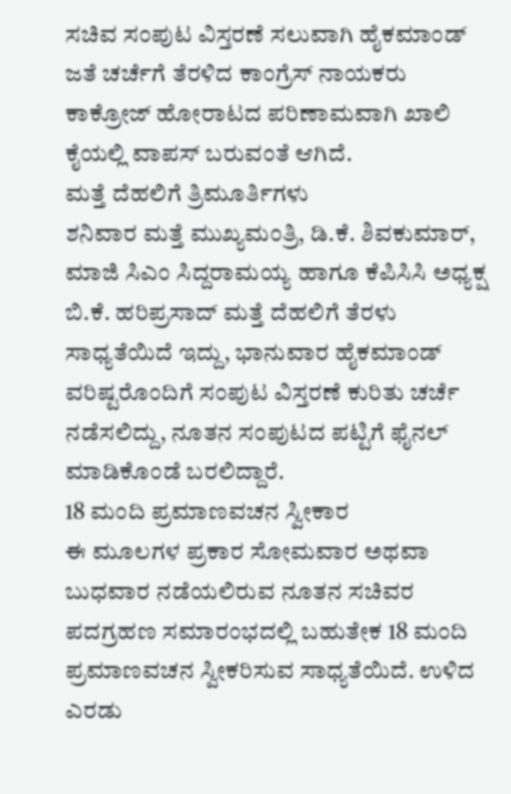ಸಚಿವ ಸಂಪುಟ ವಿಸ್ತರಣೆ ಸಲುವಾಗಿ ಹೈಕಮಾಂಡ್ ಜತೆ ಚರ್ಚೆಗೆ ತೆರಳಿದ ಕಾಂಗ್ರೆಸ್ ನಾಯಕರು ಕಾಕ್ರೋಜ್ ಹೋರಾಟದ ಪರಿಣಾಮವಾಗಿ ಖಾಲಿ ಕೈಯಲ್ಲಿ ವಾಪಸ್ ಬರುವಂತೆ ಆಗಿದೆ.
ಮತ್ತೆ ದೆಹಲಿಗೆ ತ್ರಿಮೂರ್ತಿಗಳು
ಶನಿವಾರ ಮತ್ತೆ ಮುಖ್ಯಮಂತ್ರಿ, ಡಿ.ಕೆ. ಶಿವಕುಮಾರ್, ಮಾಜಿ ಸಿಎಂ ಸಿದ್ದರಾಮಯ್ಯ ಹಾಗೂ ಕೆಪಿಸಿಸಿ ಅಧ್ಯಕ್ಷ ಬಿ.ಕೆ. ಹರಿಪ್ರಸಾದ್ ಮತ್ತೆ ದೆಹಲಿಗೆ ತೆರಳು ಸಾಧ್ಯತೆಯಿದೆ ಇದ್ದು, ಭಾನುವಾರ ಹೈಕಮಾಂಡ್ ವರಿಷ್ಟರೊಂದಿಗೆ ಸಂಪುಟ ವಿಸ್ತರಣೆ ಕುರಿತು ಚರ್ಚೆ ನಡೆಸಲಿದ್ದು, ನೂತನ ಸಂಪುಟದ ಪಟ್ಟಿಗೆ ಫೈನಲ್ ಮಾಡಿಕೊಂಡೆ ಬರಲಿದ್ದಾರೆ.
18 ಮಂದಿ ಪ್ರಮಾಣವಚನ ಸ್ವೀಕಾರ
ಈ ಮೂಲಗಳ ಪ್ರಕಾರ ಸೋಮವಾರ ಅಥವಾ ಬುಧವಾರ ನಡೆಯಲಿರುವ ನೂತನ ಸಚಿವರ ಪದಗ್ರಹಣ ಸಮಾರಂಭದಲ್ಲಿ ಬಹುತೇಕ 18 ಮಂದಿ ಪ್ರಮಾಣವಚನ ಸ್ವೀಕರಿಸುವ ಸಾಧ್ಯತೆಯಿದೆ. ಉಳಿದ ಎರಡು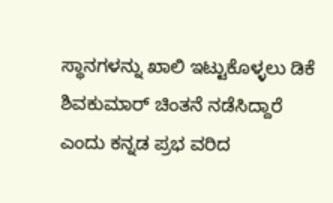ಸ್ಥಾನಗಳನ್ನು ಖಾಲಿ ಇಟ್ಟುಕೊಳ್ಳಲು ಡಿಕೆ ಶಿವಕುಮಾರ್ ಚಿಂತನೆ ನಡೆಸಿದ್ದಾರೆ ಎಂದು ಕನ್ನಡ ಪ್ರಭ ವರಿದ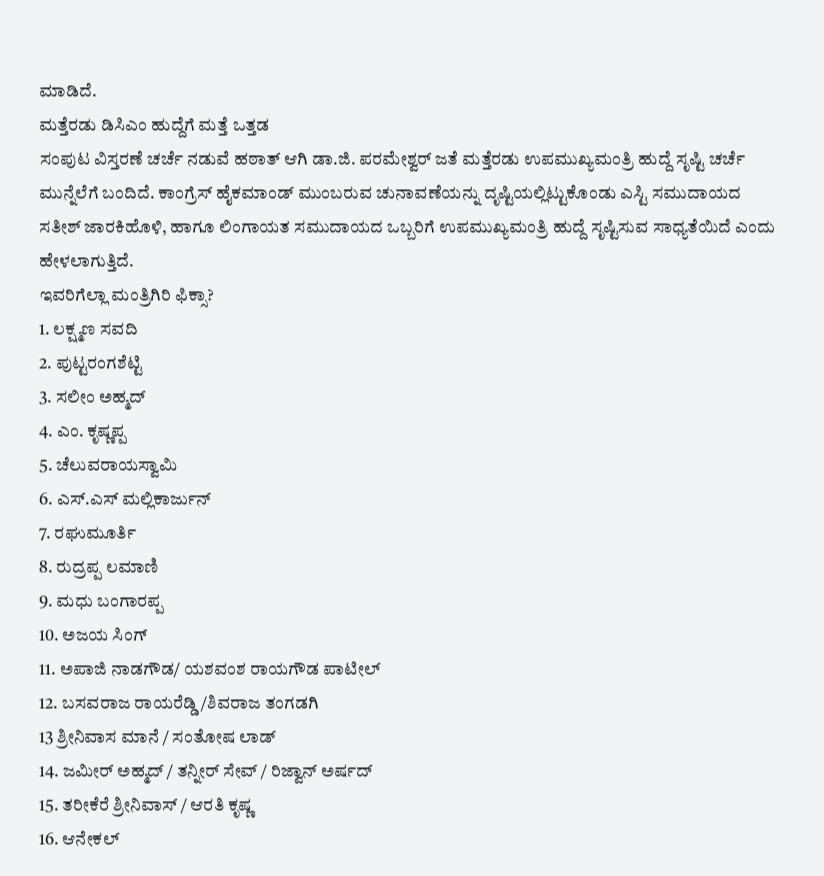ಮಾಡಿದೆ.
ಮತ್ತೆರಡು ಡಿಸಿಎಂ ಹುದ್ದೆಗೆ ಮತ್ತೆ ಒತ್ತಡ
ಸಂಪುಟ ವಿಸ್ತರಣೆ ಚರ್ಚೆ ನಡುವೆ ಹಠಾತ್ ಆಗಿ ಡಾ.ಜಿ. ಪರಮೇಶ್ವರ್ ಜತೆ ಮತ್ತೆರಡು ಉಪಮುಖ್ಯಮಂತ್ರಿ ಹುದ್ದೆ ಸೃಷ್ಟಿ ಚರ್ಚೆ ಮುನ್ನೆಲೆಗೆ ಬಂದಿದೆ. ಕಾಂಗ್ರೆಸ್ ಹೈಕಮಾಂಡ್ ಮುಂಬರುವ ಚುನಾವಣೆಯನ್ನು ದೃಷ್ಟಿಯಲ್ಲಿಟ್ಟುಕೊಂಡು ಎಸ್ಟಿ ಸಮುದಾಯದ ಸತೀಶ್ ಜಾರಕಿಹೊಳಿ, ಹಾಗೂ ಲಿಂಗಾಯತ ಸಮುದಾಯದ ಒಬ್ಬರಿಗೆ ಉಪಮುಖ್ಯಮಂತ್ರಿ ಹುದ್ದೆ ಸೃಷ್ಟಿಸುವ ಸಾಧ್ಯತೆಯಿದೆ ಎಂದು ಹೇಳಲಾಗುತ್ತಿದೆ.
ಇವರಿಗೆಲ್ಲಾ ಮಂತ್ರಿಗಿರಿ ಫಿಕ್ಸಾ?
1. ಲಕ್ಷ್ಮಣ ಸವದಿ
2. ಪುಟ್ಟರಂಗಶೆಟ್ಟಿ
3. ಸಲೀಂ ಅಹ್ಮದ್
4. ಎಂ. ಕೃಷ್ಣಪ್ಪ
5. ಚೆಲುವರಾಯಸ್ವಾಮಿ
6. ಎಸ್.ಎಸ್ ಮಲ್ಲಿಕಾರ್ಜುನ್
7. ರಘುಮೂರ್ತಿ
8. ರುದ್ರಪ್ಪ ಲಮಾಣಿ
9. ಮಧು ಬಂಗಾರಪ್ಪ
10. ಅಜಯ ಸಿಂಗ್
11. ಅಪಾಜಿ ನಾಡಗೌಡ/ ಯಶವಂಶ ರಾಯಗೌಡ ಪಾಟೀಲ್
12. ಬಸವರಾಜ ರಾಯರೆಡ್ಡಿ/ಶಿವರಾಜ ತಂಗಡಗಿ
13 ಶ್ರೀನಿವಾಸ ಮಾನೆ / ಸಂತೋಷ ಲಾಡ್
14. ಜಮೀರ್ ಅಹ್ಮದ್ / ತನ್ನೀರ್ ಸೇವ್ / ರಿಜ್ವಾನ್ ಅರ್ಷದ್
15. ತರೀಕೆರೆ ಶ್ರೀನಿವಾಸ್ / ಆರತಿ ಕೃಷ್ಣ
16. ಆನೇಕಲ್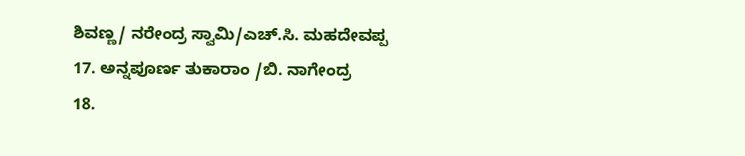ಶಿವಣ್ಣ/ ನರೇಂದ್ರ ಸ್ವಾಮಿ/ಎಚ್.ಸಿ. ಮಹದೇವಪ್ಪ
17. ಅನ್ನಪೂರ್ಣ ತುಕಾರಾಂ /ಬಿ. ನಾಗೇಂದ್ರ
18.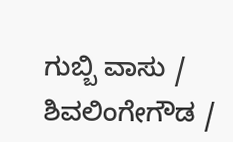ಗುಬ್ಬಿ ವಾಸು / ಶಿವಲಿಂಗೇಗೌಡ /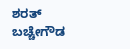ಶರತ್ ಬಚ್ಚೇಗೌಡ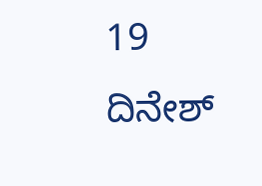19 ದಿನೇಶ್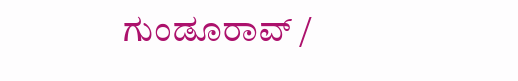ಗುಂಡೂರಾವ್ /